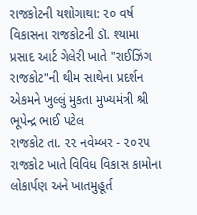રાજકોટની યશોગાથા: ૨૦ વર્ષ વિકાસના રાજકોટની ડૉ. શ્યામા પ્રસાદ આર્ટ ગેલેરી ખાતે "રાઈઝિંગ રાજકોટ"ની થીમ સાથેના પ્રદર્શન એકમને ખુલ્લું મુકતા મુખ્યમંત્રી શ્રી ભૂપેન્દ્ર ભાઈ પટેલ
રાજકોટ તા. ૨૨ નવેમ્બર - ૨૦૨૫ રાજકોટ ખાતે વિવિધ વિકાસ કામોના લોકાર્પણ અને ખાતમુહૂર્ત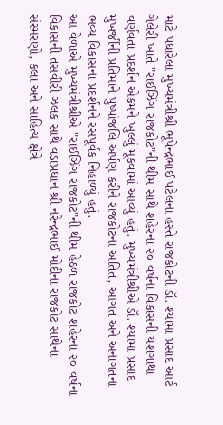માટે પધારેલા મુખ્યમંત્રીશ્રી ભૂપેન્દ્રભાઈ પટેલના હસ્તે રાજકોટની ડૉ. શ્યામા પ્રસાદ આર્ટ ગેલેરી ખાતે "રાઈઝિંગ રાજકોટ"ની થીમ સાથે શહેરના ૨૦ વર્ષના વિકાસની યશગાથા વર્ણવતા પ્રદર્શન એકમને ખુલ્લું મૂકવામાં આવ્યું હતું. મુખ્યમંત્રીશ્રીએ ડૉ. શ્યામા પ્રસાદ મુખર્જીની પ્રતિમાને પુષ્પાંજલિ અર્પણ કરીને રાજકોટના અતિત, આગત અને અનાગતના ભવ્ય વિકાસના પ્રદર્શનને રસપૂર્વક નિહાળ્યું હતું.
આ વેળાએ મુખ્યમંત્રીશ્રીએ "રાઈઝિંગ રાજકોટ"ની થીમ હેઠળ રાજકોટ શહેરના ૨૦ વર્ષના વિકાસની તસવીરી ઝલક સાથે વડાપ્રધાન શ્રી નરેન્દ્રભાઈ મોદીના રાજકોટ સાથેના સંસ્મરણો, કલા અને સાહિત્ય ક્ષેત્રે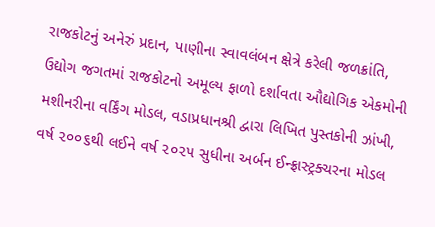રાજકોટનું અનેરું પ્રદાન, પાણીના સ્વાવલંબન ક્ષેત્રે કરેલી જળક્રાંતિ, ઉદ્યોગ જગતમાં રાજકોટનો અમૂલ્ય ફાળો દર્શાવતા ઔદ્યોગિક એકમોની મશીનરીના વર્કિંગ મોડલ, વડાપ્રધાનશ્રી દ્વારા લિખિત પુસ્તકોની ઝાંખી, વર્ષ ૨૦૦૬થી લઈને વર્ષ ૨૦૨૫ સુધીના અર્બન ઈન્ફ્રાસ્ટ્રક્ચરના મોડલ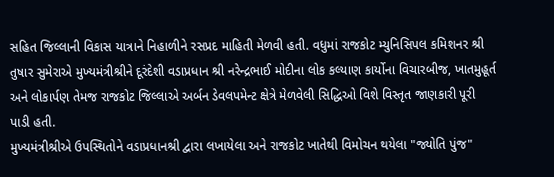સહિત જિલ્લાની વિકાસ યાત્રાને નિહાળીને રસપ્રદ માહિતી મેળવી હતી. વધુમાં રાજકોટ મ્યુનિસિપલ કમિશનર શ્રી તુષાર સુમેરાએ મુખ્યમંત્રીશ્રીને દૂરંદેશી વડાપ્રધાન શ્રી નરેન્દ્રભાઈ મોદીના લોક કલ્યાણ કાર્યોના વિચારબીજ, ખાતમુહૂર્ત અને લોકાર્પણ તેમજ રાજકોટ જિલ્લાએ અર્બન ડેવલપમેન્ટ ક્ષેત્રે મેળવેલી સિદ્ધિઓ વિશે વિસ્તૃત જાણકારી પૂરી પાડી હતી.
મુખ્યમંત્રીશ્રીએ ઉપસ્થિતોને વડાપ્રધાનશ્રી દ્વારા લખાયેલા અને રાજકોટ ખાતેથી વિમોચન થયેલા "જ્યોતિ પુંજ"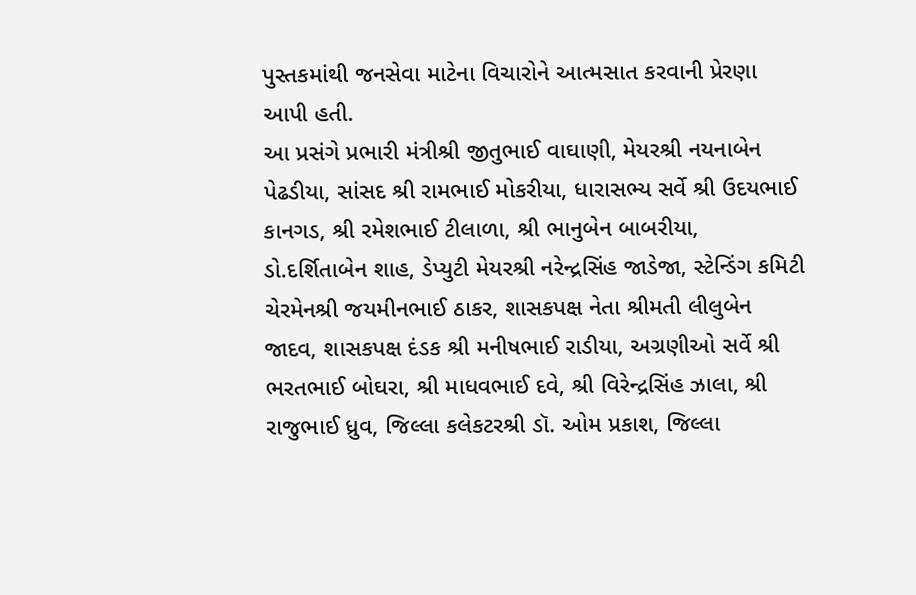પુસ્તકમાંથી જનસેવા માટેના વિચારોને આત્મસાત કરવાની પ્રેરણા આપી હતી.
આ પ્રસંગે પ્રભારી મંત્રીશ્રી જીતુભાઈ વાઘાણી, મેયરશ્રી નયનાબેન પેઢડીયા, સાંસદ શ્રી રામભાઈ મોકરીયા, ધારાસભ્ય સર્વે શ્રી ઉદયભાઈ કાનગડ, શ્રી રમેશભાઈ ટીલાળા, શ્રી ભાનુબેન બાબરીયા, ડો.દર્શિતાબેન શાહ, ડેપ્યુટી મેયરશ્રી નરેન્દ્રસિંહ જાડેજા, સ્ટેન્ડિંગ કમિટી ચેરમેનશ્રી જયમીનભાઈ ઠાકર, શાસકપક્ષ નેતા શ્રીમતી લીલુબેન જાદવ, શાસકપક્ષ દંડક શ્રી મનીષભાઈ રાડીયા, અગ્રણીઓ સર્વે શ્રી ભરતભાઈ બોઘરા, શ્રી માધવભાઈ દવે, શ્રી વિરેન્દ્રસિંહ ઝાલા, શ્રી રાજુભાઈ ધ્રુવ, જિલ્લા કલેકટરશ્રી ડૉ. ઓમ પ્રકાશ, જિલ્લા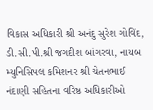વિકાસ અધિકારી શ્રી અનંદુ સુરેશ ગોવિંદ, ડી.સી.પી.શ્રી જગદીશ બાંગરવા, નાયબ મ્યુનિસિપલ કમિશનર શ્રી ચેતનભાઈ નંદાણી સહિતના વરિષ્ઠ અધિકારીઓ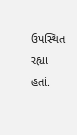ઉપસ્થિત રહ્યા હતાં.